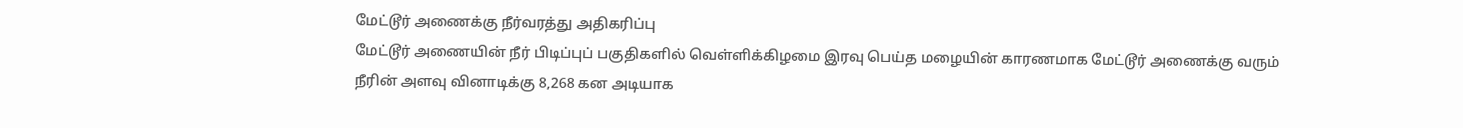மேட்டூர் அணைக்கு நீர்வரத்து அதிகரிப்பு
மேட்டூர் அணையின் நீர் பிடிப்புப் பகுதிகளில் வெள்ளிக்கிழமை இரவு பெய்த மழையின் காரணமாக மேட்டூர் அணைக்கு வரும் நீரின் அளவு வினாடிக்கு 8,268 கன அடியாக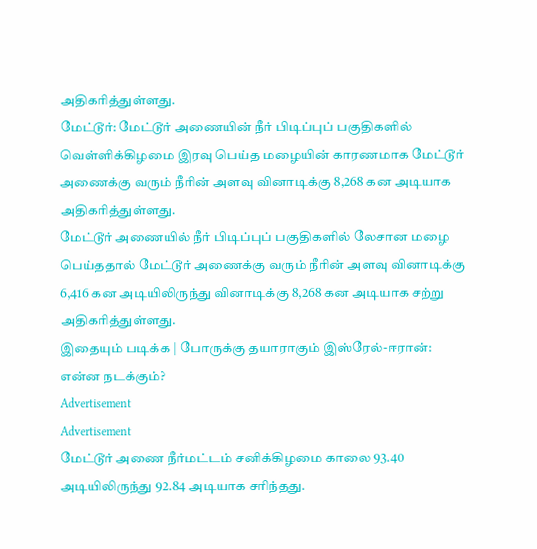அதிகரித்துள்ளது.
மேட்டூர்: மேட்டூர் அணையின் நீர் பிடிப்புப் பகுதிகளில் வெள்ளிக்கிழமை இரவு பெய்த மழையின் காரணமாக மேட்டூர் அணைக்கு வரும் நீரின் அளவு வினாடிக்கு 8,268 கன அடியாக அதிகரித்துள்ளது.
மேட்டூர் அணையில் நீர் பிடிப்புப் பகுதிகளில் லேசான மழை பெய்ததால் மேட்டூர் அணைக்கு வரும் நீரின் அளவு வினாடிக்கு 6,416 கன அடியிலிருந்து வினாடிக்கு 8,268 கன அடியாக சற்று அதிகரித்துள்ளது.
இதையும் படிக்க | போருக்கு தயாராகும் இஸ்ரேல்-ஈரான்: என்ன நடக்கும்?
Advertisement
Advertisement
மேட்டூர் அணை நீர்மட்டம் சனிக்கிழமை காலை 93.40 அடியிலிருந்து 92.84 அடியாக சரிந்தது.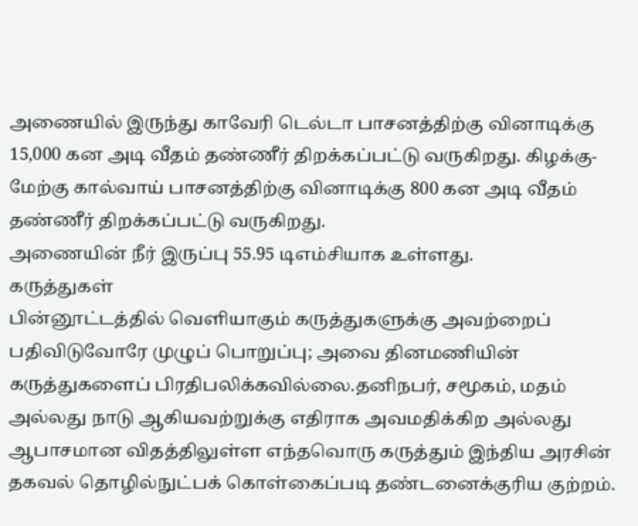அணையில் இருந்து காவேரி டெல்டா பாசனத்திற்கு வினாடிக்கு 15,000 கன அடி வீதம் தண்ணீர் திறக்கப்பட்டு வருகிறது. கிழக்கு-மேற்கு கால்வாய் பாசனத்திற்கு வினாடிக்கு 800 கன அடி வீதம் தண்ணீர் திறக்கப்பட்டு வருகிறது.
அணையின் நீர் இருப்பு 55.95 டிஎம்சியாக உள்ளது.
கருத்துகள்
பின்னூட்டத்தில் வெளியாகும் கருத்துகளுக்கு அவற்றைப் பதிவிடுவோரே முழுப் பொறுப்பு; அவை தினமணியின் கருத்துகளைப் பிரதிபலிக்கவில்லை.தனிநபர், சமூகம், மதம் அல்லது நாடு ஆகியவற்றுக்கு எதிராக அவமதிக்கிற அல்லது ஆபாசமான விதத்திலுள்ள எந்தவொரு கருத்தும் இந்திய அரசின் தகவல் தொழில்நுட்பக் கொள்கைப்படி தண்டனைக்குரிய குற்றம்.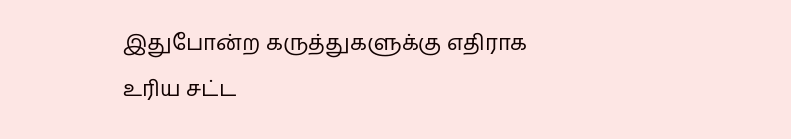இதுபோன்ற கருத்துகளுக்கு எதிராக உரிய சட்ட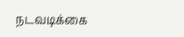நடவடிக்கை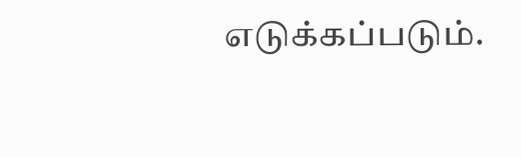எடுக்கப்படும்.